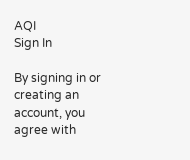AQI
Sign In

By signing in or creating an account, you agree with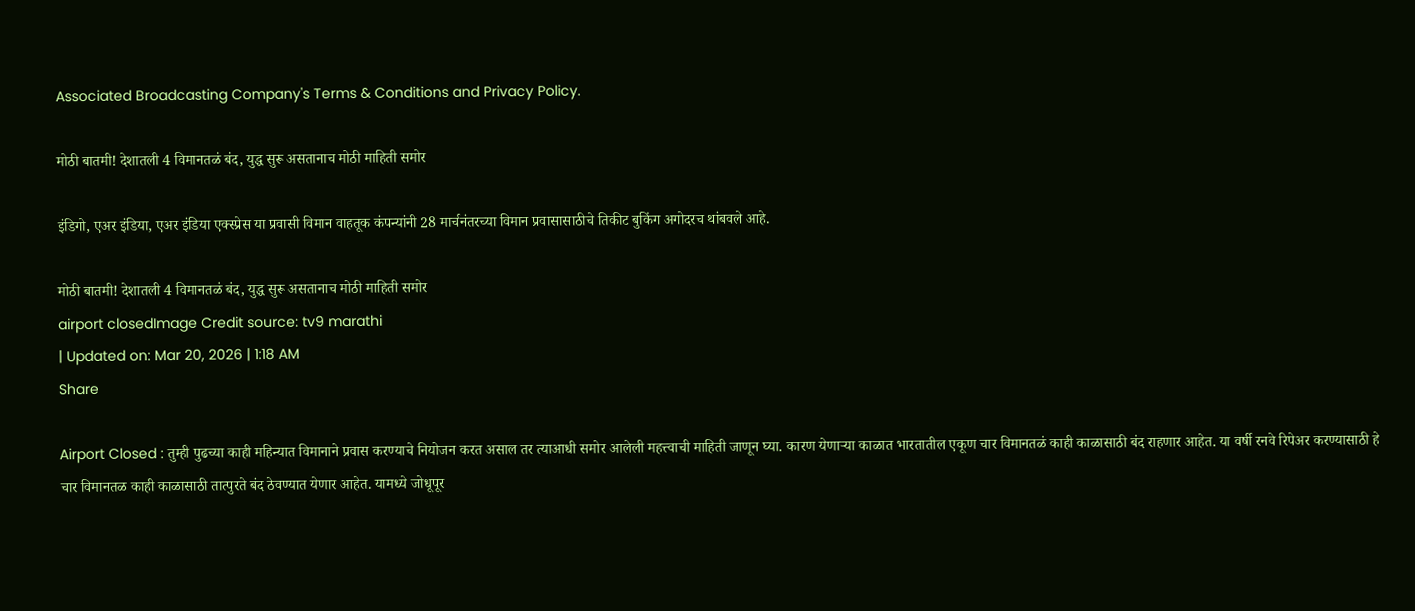Associated Broadcasting Company's Terms & Conditions and Privacy Policy.

मोठी बातमी! देशातली 4 विमानतळं बंद, युद्ध सुरू असतानाच मोठी माहिती समोर

इंडिगो, एअर इंडिया, एअर इंडिया एक्स्प्रेस या प्रवासी विमान वाहतूक कंपन्यांनी 28 मार्चनंतरच्या विमान प्रवासासाठीचे तिकीट बुकिंग अगोदरच थांबवले आहे.

मोठी बातमी! देशातली 4 विमानतळं बंद, युद्ध सुरू असतानाच मोठी माहिती समोर
airport closedImage Credit source: tv9 marathi
| Updated on: Mar 20, 2026 | 1:18 AM
Share

Airport Closed : तुम्ही पुढच्या काही महिन्यात विमानाने प्रवास करण्याचे नियोजन करत असाल तर त्याआधी समोर आलेली महत्त्वाची माहिती जाणून घ्या. कारण येणाऱ्या काळात भारतातील एकूण चार विमानतळं काही काळासाठी बंद राहणार आहेत. या वर्षी रनवे रिपेअर करण्यासाठी हे चार विमानतळ काही काळासाठी तात्पुरते बंद ठेवण्यात येणार आहेत. यामध्ये जोधूपूर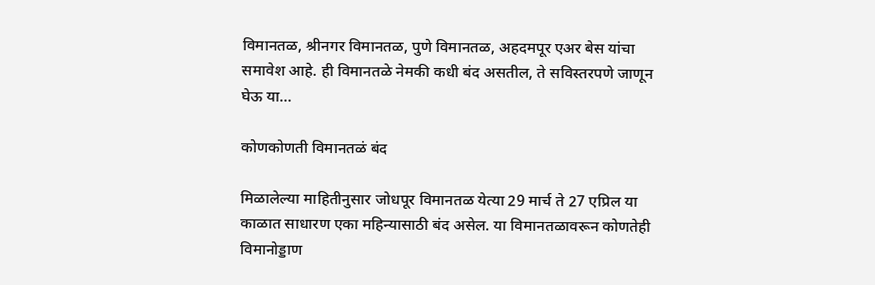विमानतळ, श्रीनगर विमानतळ, पुणे विमानतळ, अहदमपूर एअर बेस यांचा समावेश आहे. ही विमानतळे नेमकी कधी बंद असतील, ते सविस्तरपणे जाणून घेऊ या…

कोणकोणती विमानतळं बंद

मिळालेल्या माहितीनुसार जोधपूर विमानतळ येत्या 29 मार्च ते 27 एप्रिल या काळात साधारण एका महिन्यासाठी बंद असेल. या विमानतळावरून कोणतेही विमानोड्डाण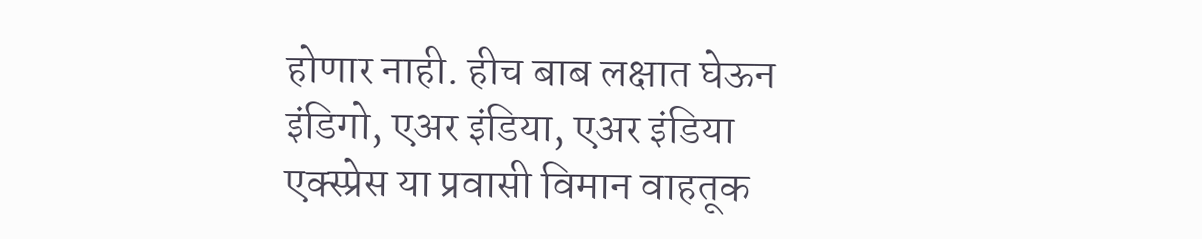होणार नाही. हीच बाब लक्षात घेऊन इंडिगो, एअर इंडिया, एअर इंडिया एक्स्प्रेस या प्रवासी विमान वाहतूक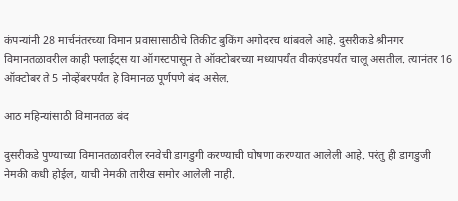कंपन्यांनी 28 मार्चनंतरच्या विमान प्रवासासाठीचे तिकीट बुकिंग अगोदरच थांबवले आहे. दुसरीकडे श्रीनगर विमानतळावरील काही फ्लाईट्स या ऑगस्टपासून ते ऑक्टोबरच्या मध्यापर्यंत वीकएंडपर्यंत चालू असतील. त्यानंतर 16 ऑक्टोबर ते 5 नोव्हेंबरपर्यंत हे विमानळ पूर्णपणे बंद असेल.

आठ महिन्यांसाठी विमानतळ बंद

दुसरीकडे पुण्याच्या विमानतळावरील रनवेची डागडुगी करण्याची घोषणा करण्यात आलेली आहे. परंतु ही डागडुजी नेमकी कधी होईल, याची नेमकी तारीख समोर आलेली नाही.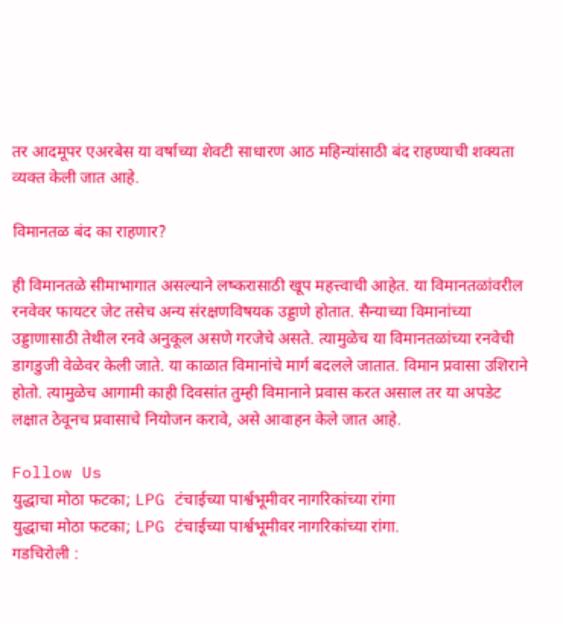तर आदमूपर एअरबेस या वर्षाच्या शेवटी साधारण आठ महिन्यांसाठी बंद राहण्याची शक्यता व्यक्त केली जात आहे.

विमानतळ बंद का राहणार?

ही विमानतळे सीमाभागात असल्याने लष्करासाठी खूप महत्त्वाची आहेत. या विमानतळांवरील रनवेवर फायटर जेट तसेच अन्य संरक्षणविषयक उड्डाणे होतात. सैन्याच्या विमानांच्या उड्डाणासाठी तेथील रनवे अनुकूल असणे गरजेचे असते. त्यामुळेच या विमानतळांच्या रनवेची डागडुजी वेळेवर केली जाते. या काळात विमानांचे मार्ग बदलले जातात. विमान प्रवासा उशिराने होतो. त्यामुळेच आगामी काही दिवसांत तुम्ही विमानाने प्रवास करत असाल तर या अपडेट लक्षात ठेवूनच प्रवासाचे नियोजन करावे, असे आवाहन केले जात आहे.

Follow Us
युद्धाचा मोठा फटका; LPG टंचाईच्या पार्श्वभूमीवर नागरिकांच्या रांगा
युद्धाचा मोठा फटका; LPG टंचाईच्या पार्श्वभूमीवर नागरिकांच्या रांगा.
गडचिरोली :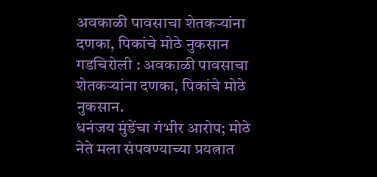अवकाळी पावसाचा शेतकऱ्यांना दणका, पिकांचे मोठे नुकसान
गडचिरोली : अवकाळी पावसाचा शेतकऱ्यांना दणका, पिकांचे मोठे नुकसान.
धनंजय मुंडेंचा गंभीर आरोप; मोठे नेते मला संपवण्याच्या प्रयत्नात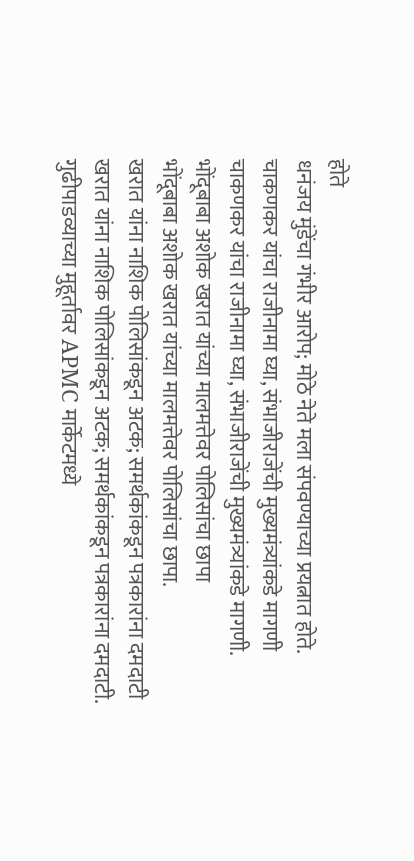होते
धनंजय मुंडेंचा गंभीर आरोप; मोठे नेते मला संपवण्याच्या प्रयत्नात होते.
चाकणकर यांचा राजीनामा घ्या, संभाजीराजेंची मुख्यमंत्र्यांकडे मागणी
चाकणकर यांचा राजीनामा घ्या, संभाजीराजेंची मुख्यमंत्र्यांकडे मागणी.
भोंदूबाबा अशोक खरात यांच्या मालमत्तेवर पोलिसांचा छापा
भोंदूबाबा अशोक खरात यांच्या मालमत्तेवर पोलिसांचा छापा.
खरात यांना नाशिक पोलिसांकडून अटक; समर्थकांकडून पत्रकारांना दमदाटी
खरात यांना नाशिक पोलिसांकडून अटक; समर्थकांकडून पत्रकारांना दमदाटी.
गुढीपाडव्याच्या मुहूर्तावर APMC मार्केटमध्ये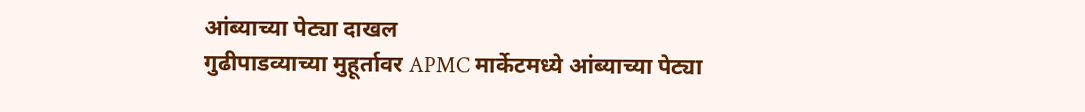आंब्याच्या पेट्या दाखल
गुढीपाडव्याच्या मुहूर्तावर APMC मार्केटमध्ये आंब्याच्या पेट्या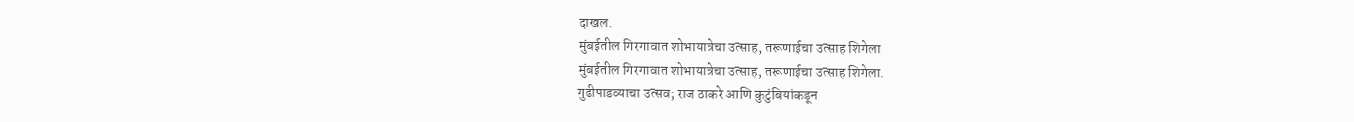दाखल.
मुंबईतील गिरगावात शोभायात्रेचा उत्साह, तरूणाईचा उत्साह शिगेला
मुंबईतील गिरगावात शोभायात्रेचा उत्साह, तरूणाईचा उत्साह शिगेला.
गुढीपाडव्याचा उत्सव; राज ठाकरे आणि कुटुंबियांकडून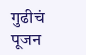गुढीचं पूजन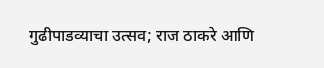गुढीपाडव्याचा उत्सव; राज ठाकरे आणि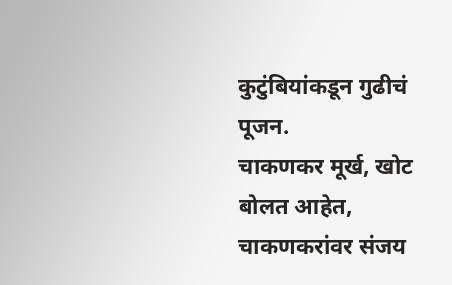कुटुंबियांकडून गुढीचं पूजन.
चाकणकर मूर्ख, खोट बोलत आहेत, चाकणकरांवर संजय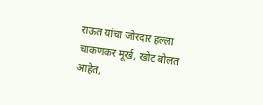राऊत यांचा जोरदार हल्ला
चाकणकर मूर्ख, खोट बोलत आहेत,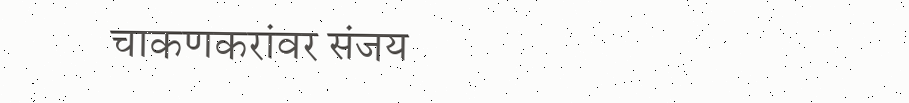चाकणकरांवर संजय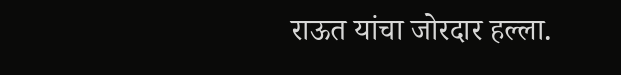राऊत यांचा जोरदार हल्ला.